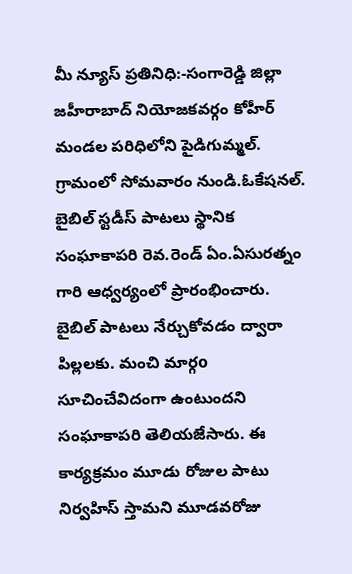మీ న్యూస్ ప్రతినిధి:-సంగారెడ్డి జిల్లా జహీరాబాద్ నియోజకవర్గం కోహీర్ మండల పరిధిలోని పైడిగుమ్మల్. గ్రామంలో సోమవారం నుండి.ఓకేషనల్. బైబిల్ స్టడీస్ పాటలు స్థానిక సంఘాకాపరి రెవ.రెండ్ ఏం.ఏసురత్నం గారి ఆధ్వర్యంలో ప్రారంభించారు. బైబిల్ పాటలు నేర్చుకోవడం ద్వారా పిల్లలకు. మంచి మార్గo సూచించేవిదంగా ఉంటుందని సంఘాకాపరి తెలియజేసారు. ఈ కార్యక్రమం మూడు రోజుల పాటు నిర్వహిస్ స్తామని మూడవరోజు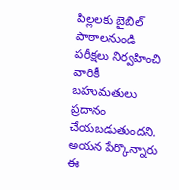పిల్లలకు బైబిల్ పాఠాలనుండి పరీక్షలు నిర్వహించి వారికీ బహుమతులు ప్రదానం చేయబడుతుందని. అయన పేర్కొన్నారు ఈ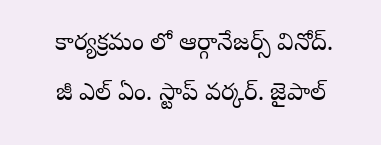కార్యక్రమం లో ఆర్గానేజర్స్ వినోద్. జీ ఎల్ ఏం. స్టాప్ వర్కర్. జైపాల్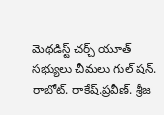మెథడిస్ట్ చర్చ్ యూత్ సభ్యులు చీమలు గుల్ షన్. రాబోట్. రాకేష్.ప్రవీణ్. శ్రీజ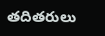తదితరులు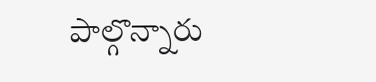పాల్గొన్నారు